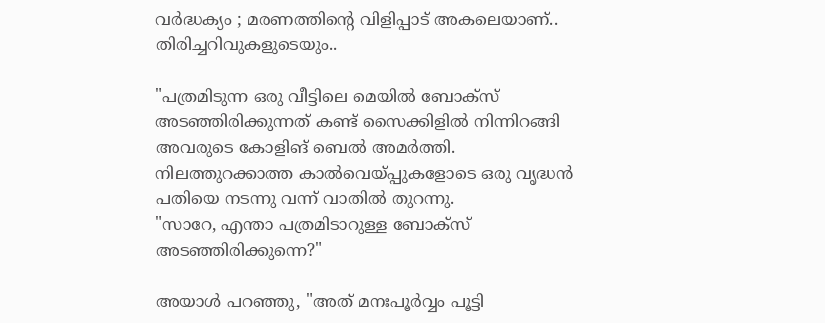വർദ്ധക്യം ; മരണത്തിന്റെ വിളിപ്പാട് അകലെയാണ്.. തിരിച്ചറിവുകളുടെയും..

"പത്രമിടുന്ന ഒരു വീട്ടിലെ മെയിൽ ബോക്സ് അടഞ്ഞിരിക്കുന്നത് കണ്ട് സൈക്കിളിൽ നിന്നിറങ്ങി അവരുടെ കോളിങ് ബെൽ അമർത്തി. നിലത്തുറക്കാത്ത കാൽവെയ്പ്പുകളോടെ ഒരു വൃദ്ധൻ പതിയെ നടന്നു വന്ന് വാതിൽ തുറന്നു.
"സാറേ, എന്താ പത്രമിടാറുള്ള ബോക്സ് അടഞ്ഞിരിക്കുന്നെ?"

അയാൾ പറഞ്ഞു, "അത് മനഃപൂർവ്വം പൂട്ടി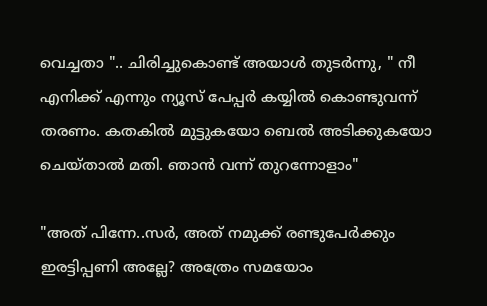വെച്ചതാ ".. ചിരിച്ചുകൊണ്ട് അയാൾ തുടർന്നു, " നീ എനിക്ക് എന്നും ന്യൂസ്‌ പേപ്പർ കയ്യിൽ കൊണ്ടുവന്ന് തരണം. കതകിൽ മുട്ടുകയോ ബെൽ അടിക്കുകയോ ചെയ്‌താൽ മതി. ഞാൻ വന്ന് തുറന്നോളാം"

"അത് പിന്നേ..സർ, അത് നമുക്ക് രണ്ടുപേർക്കും ഇരട്ടിപ്പണി അല്ലേ? അത്രേം സമയോം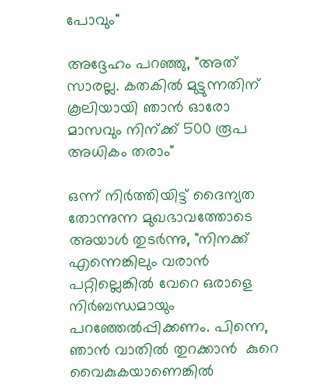പോവും"

അദ്ദേഹം പറഞ്ഞു, "അത് സാരല്ല. കതകിൽ മുട്ടുന്നതിന് കൂലിയായി ഞാൻ ഓരോ മാസവും നിന്ക്ക് 500 രൂപ അധികം തരാം"

ഒന്ന് നിർത്തിയിട്ട് ദൈന്യത തോന്നുന്ന മുഖഭാവത്തോടെ അയാൾ തുടർന്നു, "നിനക്ക് എന്നെങ്കിലും വരാൻ പറ്റില്ലെങ്കിൽ വേറെ ഒരാളെ നിർബന്ധമായും പറഞ്ഞേൽപ്പിക്കണം. പിന്നെ, ഞാൻ വാതിൽ തുറക്കാൻ  കുറെ വൈകുകയാണെങ്കിൽ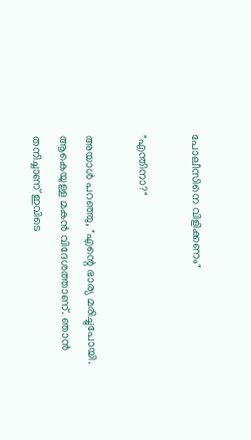പോലീസിനെ വിളിക്കണം"

"എന്തിനാ?"

അയാൾ പറഞ്ഞു, "എന്റെ ഭാര്യ മരിച്ചുപോയി. ആകെയുള്ള മകൻ വിദേശത്താണ്. ഞാൻ തനിച്ചാണ് ഇവിടെ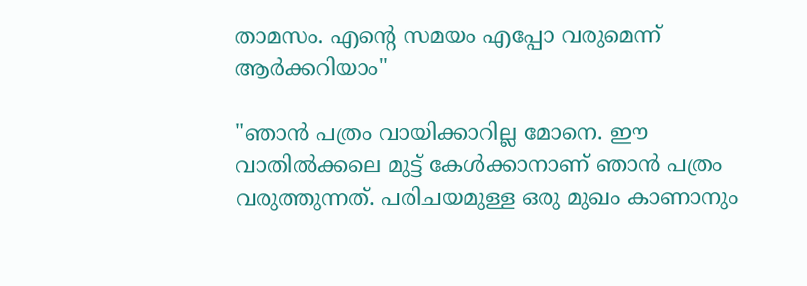താമസം. എന്റെ സമയം എപ്പോ വരുമെന്ന് ആർക്കറിയാം"

"ഞാൻ പത്രം വായിക്കാറില്ല മോനെ. ഈ വാതിൽക്കലെ മുട്ട് കേൾക്കാനാണ് ഞാൻ പത്രം വരുത്തുന്നത്. പരിചയമുള്ള ഒരു മുഖം കാണാനും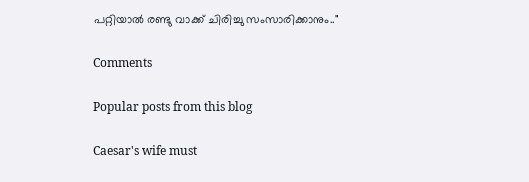പറ്റിയാൽ രണ്ടു വാക്ക് ചിരിച്ചു സംസാരിക്കാനും.."

Comments

Popular posts from this blog

Caesar's wife must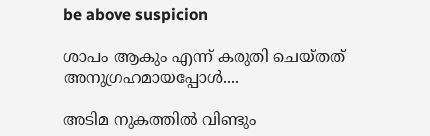be above suspicion

ശാപം ആകും എന്ന് കരുതി ചെയ്തത് അനുഗ്രഹമായപ്പോൾ....

അടിമ നുകത്തില്‍ വിണ്ടും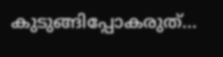കുടുങ്ങിപ്പോകരുത്...